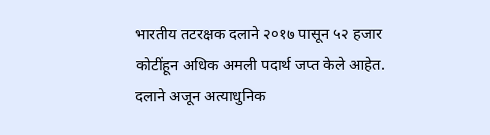भारतीय तटरक्षक दलाने २०१७ पासून ५२ हजार कोटींहून अधिक अमली पदार्थ जप्त केले आहेत. दलाने अजून अत्याधुनिक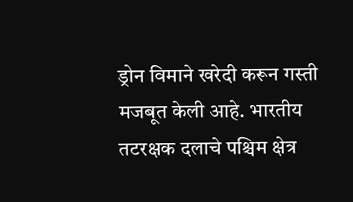ड्रोन विमाने खरेदी करून गस्ती मजबूत केली आहे. भारतीय तटरक्षक दलाचे पश्चिम क्षेत्र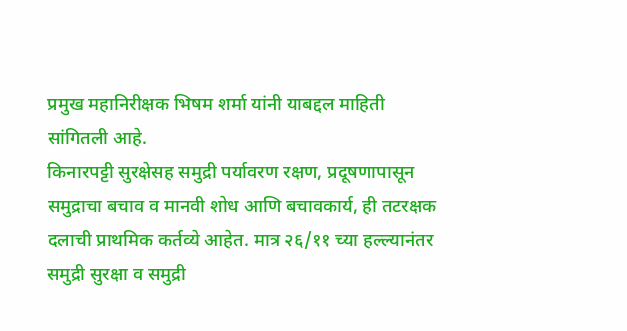प्रमुख महानिरीक्षक भिषम शर्मा यांनी याबद्दल माहिती सांगितली आहे.
किनारपट्टी सुरक्षेसह समुद्री पर्यावरण रक्षण, प्रदूषणापासून समुद्राचा बचाव व मानवी शोध आणि बचावकार्य, ही तटरक्षक दलाची प्राथमिक कर्तव्ये आहेत. मात्र २६/११ च्या हल्ल्यानंतर समुद्री सुरक्षा व समुद्री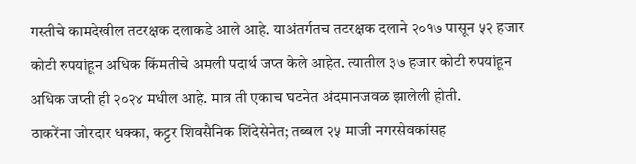गस्तीचे कामदेखील तटरक्षक दलाकडे आले आहे. याअंतर्गतच तटरक्षक दलाने २०१७ पासून ५२ हजार कोटी रुपयांहून अधिक किंमतीचे अमली पदार्थ जप्त केले आहेत. त्यातील ३७ हजार कोटी रुपयांहून अधिक जप्ती ही २०२४ मधील आहे. मात्र ती एकाच घटनेत अंदमानजवळ झालेली होती.
ठाकरेंना जोरदार धक्का, कट्टर शिवसैनिक शिंदेसेनेत; तब्बल २५ माजी नगरसेवकांसह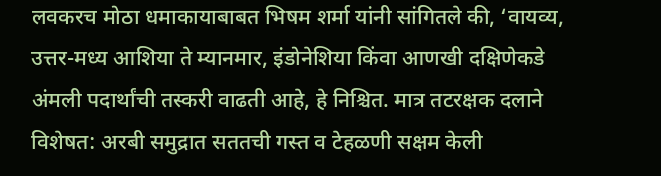लवकरच मोठा धमाकायाबाबत भिषम शर्मा यांनी सांगितले की, ‘वायव्य, उत्तर-मध्य आशिया ते म्यानमार, इंडोनेशिया किंवा आणखी दक्षिणेकडे अंमली पदार्थांची तस्करी वाढती आहे, हे निश्चित. मात्र तटरक्षक दलाने विशेषत: अरबी समुद्रात सततची गस्त व टेहळणी सक्षम केली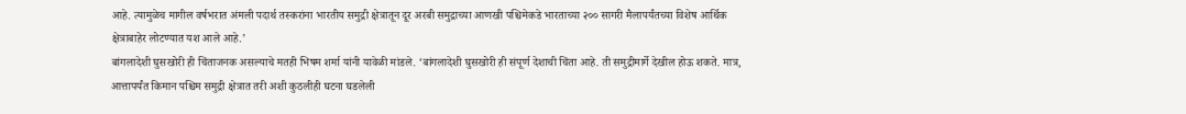आहे. त्यामुळेच मागील वर्षभरात अंमली पदार्थ तस्करांना भारतीय समुद्री क्षेत्रातून दूर अरबी समुद्राच्या आणखी पश्चिमेकडे भारताच्या २०० सागरी मैलापर्यंतच्या विशेष आर्थिक क्षेत्राबाहेर लोटण्यात यश आले आहे.’
बांगलादेशी घुसखोरी ही चिंताजनक असल्याचे मतही भिषम शर्मा यांनी यावेळी मांडले. ‘बांगलादेशी घुसखोरी ही संपूर्ण देशाची चिंता आहे. ती समुद्रीमार्गे देखील होऊ शकते. मात्र, आत्तापर्यंत किमान पश्चिम समुद्री क्षेत्रात तरी अशी कुठलीही घटना घडलेली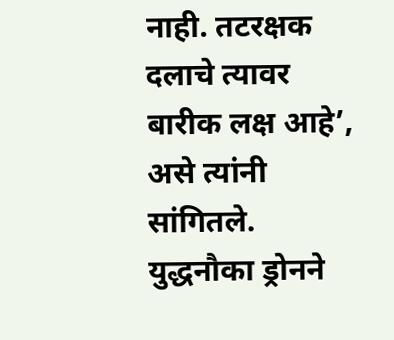नाही. तटरक्षक दलाचे त्यावर बारीक लक्ष आहे’, असे त्यांनी सांगितले.
युद्धनौका ड्रोनने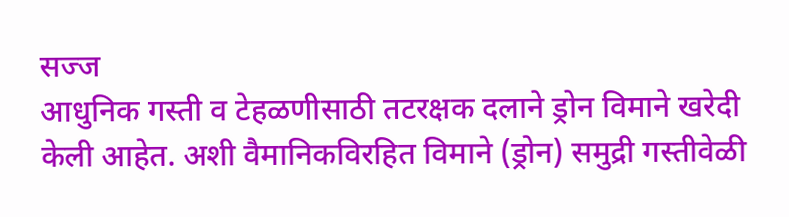सज्ज
आधुनिक गस्ती व टेहळणीसाठी तटरक्षक दलाने ड्रोन विमाने खरेदी केली आहेत. अशी वैमानिकविरहित विमाने (ड्रोन) समुद्री गस्तीवेळी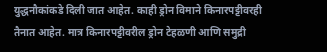युद्धनौकांकडे दिली जात आहेत. काही ड्रोन विमाने किनारपट्टीवरही तैनात आहेत. मात्र किनारपट्टीवरील ड्रोन टेहळणी आणि समुद्री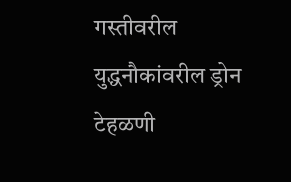गस्तीवरील युद्धनौकांवरील ड्रोन टेहळणी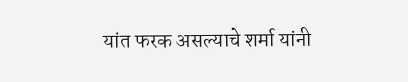यांत फरक असल्याचे शर्मा यांनी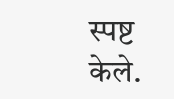स्पष्ट केले.